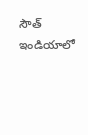సౌత్ ఇండియాలో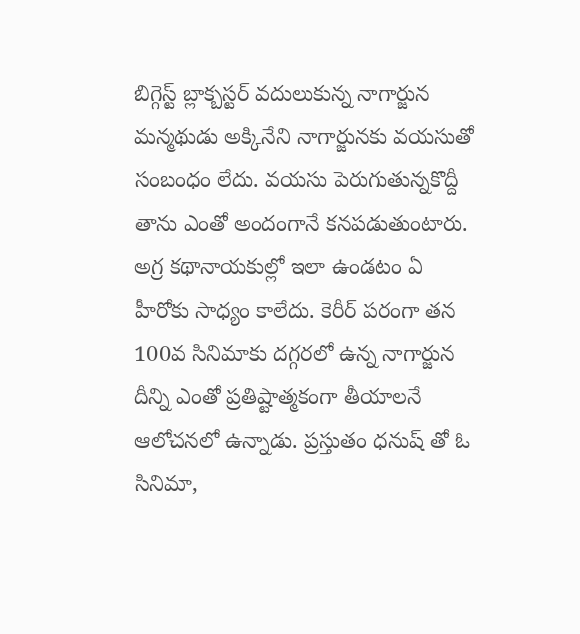బిగ్గెస్ట్ బ్లాక్బస్టర్ వదులుకున్న నాగార్జున
మన్మథుడు అక్కినేని నాగార్జునకు వయసుతో సంబంధం లేదు. వయసు పెరుగుతున్నకొద్దీ తాను ఎంతో అందంగానే కనపడుతుంటారు. అగ్ర కథానాయకుల్లో ఇలా ఉండటం ఏ హీరోకు సాధ్యం కాలేదు. కెరీర్ పరంగా తన 100వ సినిమాకు దగ్గరలో ఉన్న నాగార్జున దీన్ని ఎంతో ప్రతిష్టాత్మకంగా తీయాలనే ఆలోచనలో ఉన్నాడు. ప్రస్తుతం ధనుష్ తో ఓ సినిమా,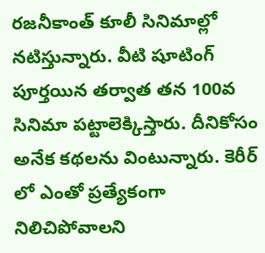రజనీకాంత్ కూలీ సినిమాల్లో నటిస్తున్నారు. వీటి షూటింగ్ పూర్తయిన తర్వాత తన 100వ సినిమా పట్టాలెక్కిస్తారు. దీనికోసం అనేక కథలను వింటున్నారు. కెరీర్ లో ఎంతో ప్రత్యేకంగా నిలిచిపోవాలని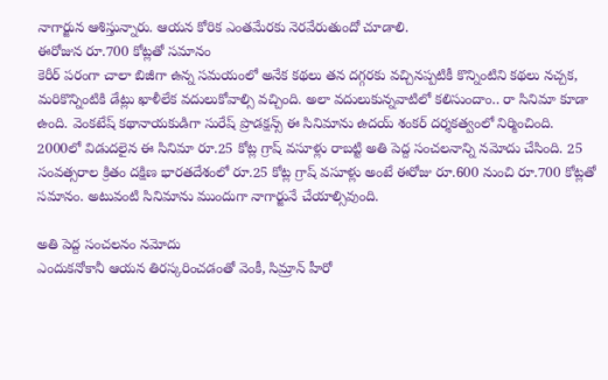నాగార్జున ఆశిస్తున్నారు. ఆయన కోరిక ఎంతమేరకు నెరవేరుతుందో చూడాలి.
ఈరోజున రూ.700 కోట్లతో సమానం
కెరీర్ పరంగా చాలా బిజీగా ఉన్న సమయంలో అనేక కథలు తన దగ్గరకు వచ్చినప్పటికీ కొన్నింటిని కథలు నచ్చక, మరికొన్నింటికి డేట్లు ఖాళీలేక వదులుకోవాల్సి వచ్చింది. అలా వదులుకున్నవాటిలో కలిసుందాం.. రా సినిమా కూడా ఉంది. వెంకటేష్ కథానాయకుడిగా సురేష్ ప్రొడక్షన్స్ ఈ సినిమాను ఉదయ్ శంకర్ దర్శకత్వంలో నిర్మించింది. 2000లో విడుదలైన ఈ సినిమా రూ.25 కోట్ల గ్రాష్ వసూళ్లు రాబట్టి అతి పెద్ద సంచలనాన్ని నమోదు చేసింది. 25 సంవత్సరాల క్రితం దక్షిణ భారతదేశంలో రూ.25 కోట్ల గ్రాష్ వసూళ్లు అంటే ఈరోజు రూ.600 నుంచి రూ.700 కోట్లతో సమానం. అటువంటి సినిమాను ముందుగా నాగార్జునే చేయాల్సివుంది.

అతి పెద్ద సంచలనం నమోదు
ఎందుకనోకానీ ఆయన తిరస్కరించడంతో వెంకీ, సిమ్రాన్ హీరో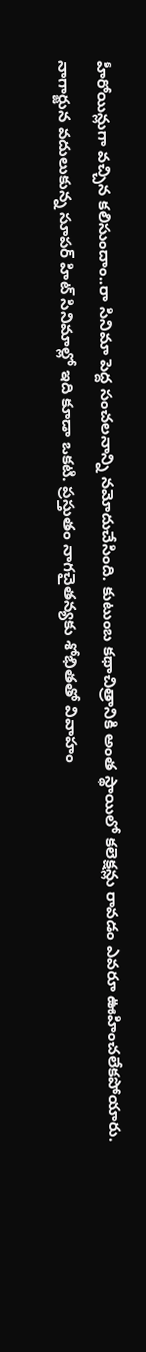హీరోయిన్లుగా వచ్చిన కలిసుందాం..రా సినిమా పెద్ద సంచలనాన్ని నమోదుచేసింది. కుటుంబ కథాచిత్రానికి అంత స్థాయిలో కలెక్షన్లు రావడం ఎవరూ ఊహించలేకపోయారు. నాగార్జున వదులుకున్న సూపర్ హిట్ సినిమాల్లో ఇది కూడా ఒకటి. ప్రస్తుతం నాగచైతన్యకు శోభితతో వివాహం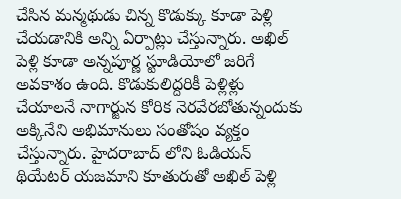చేసిన మన్మథుడు చిన్న కొడుక్కు కూడా పెళ్లి చేయడానికి అన్ని ఏర్పాట్లు చేస్తున్నారు. అఖిల్ పెళ్లి కూడా అన్నపూర్ణ స్టూడియోలో జరిగే అవకాశం ఉంది. కొడుకులిద్దరికీ పెళ్లిళ్లు చేయాలనే నాగార్జున కోరిక నెరవేరబోతున్నందుకు అక్కినేని అభిమానులు సంతోషం వ్యక్తం చేస్తున్నారు. హైదరాబాద్ లోని ఓడియన్ థియేటర్ యజమాని కూతురుతో అఖిల్ పెళ్లి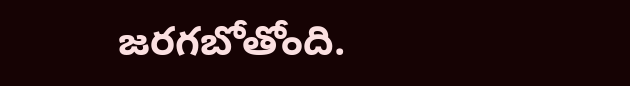జరగబోతోంది.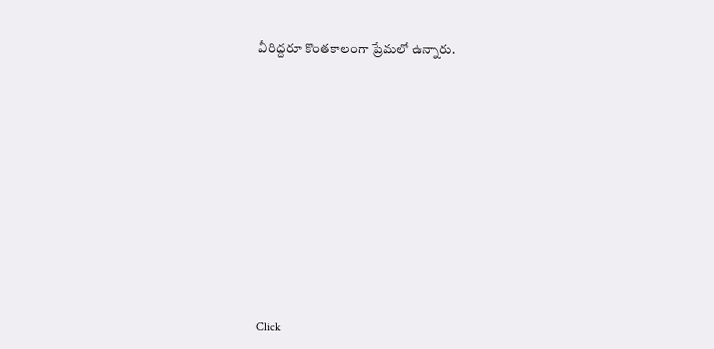వీరిద్దరూ కొంతకాలంగా ప్రేమలో ఉన్నారు.












Click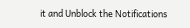it and Unblock the Notifications